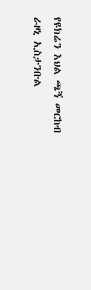የዩክሬን እህል ጫኝ መርከብ ራዞኒ ኢስታንቡል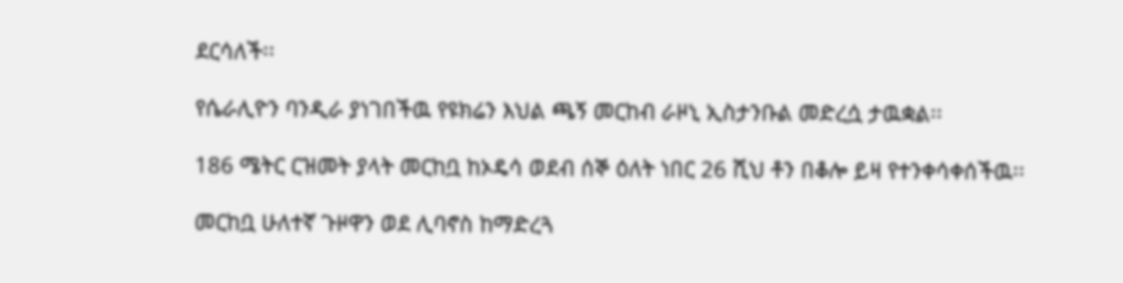ደርሳለች፡፡

የሴራሊዮን ባንዲራ ያነገበችዉ የዩክሬን እህል ጫኝ መርከብ ራዞኒ ኢስታንቡል መድረሷ ታዉቋል፡፡

186 ሜትር ርዝመት ያላት መርከቧ ከኦዴሳ ወደብ ሰኞ ዕለት ነበር 26 ሺህ ቶን በቆሎ ይዛ የተንቀሳቀሰችዉ፡፡

መርከቧ ሁለተኛ ጉዞዋን ወደ ሊባኖስ ከማድረጓ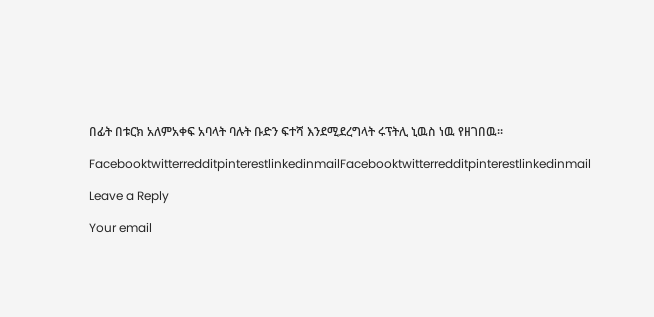በፊት በቱርክ አለምአቀፍ አባላት ባሉት ቡድን ፍተሻ እንደሚደረግላት ሩፕትሊ ኒዉስ ነዉ የዘገበዉ፡፡

FacebooktwitterredditpinterestlinkedinmailFacebooktwitterredditpinterestlinkedinmail

Leave a Reply

Your email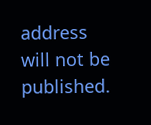address will not be published.